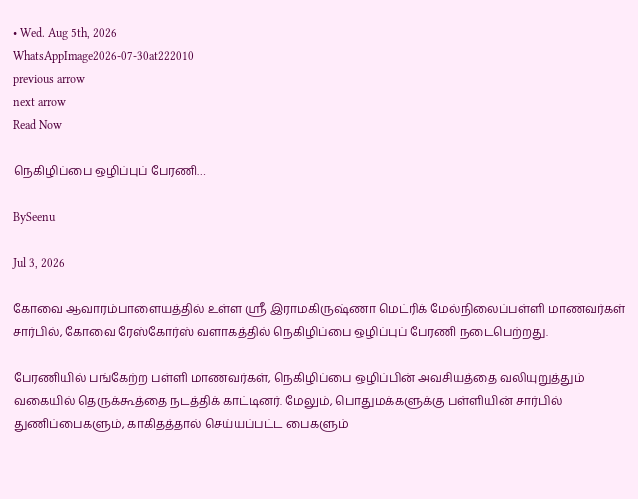• Wed. Aug 5th, 2026
WhatsAppImage2026-07-30at222010
previous arrow
next arrow
Read Now

நெகிழிப்பை ஒழிப்புப் பேரணி…

BySeenu

Jul 3, 2026

கோவை ஆவாரம்பாளையத்தில் உள்ள ஸ்ரீ இராமகிருஷ்ணா மெட்ரிக் மேல்நிலைப்பள்ளி மாணவர்கள் சார்பில், கோவை ரேஸ்கோர்ஸ் வளாகத்தில் நெகிழிப்பை ஒழிப்புப் பேரணி நடைபெற்றது.

பேரணியில் பங்கேற்ற பள்ளி மாணவர்கள், நெகிழிப்பை ஒழிப்பின் அவசியத்தை வலியுறுத்தும் வகையில் தெருக்கூத்தை நடத்திக் காட்டினர். மேலும், பொதுமக்களுக்கு பள்ளியின் சார்பில் துணிப்பைகளும், காகிதத்தால் செய்யப்பட்ட பைகளும்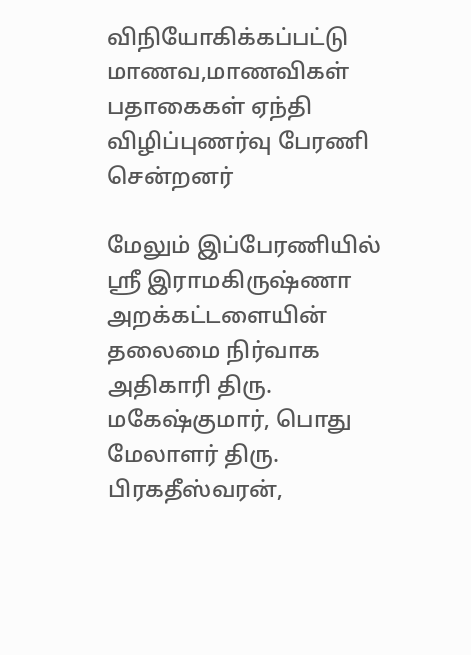விநியோகிக்கப்பட்டு மாணவ,மாணவிகள் பதாகைகள் ஏந்தி விழிப்புணர்வு பேரணி சென்றனர்

மேலும் இப்பேரணியில் ஸ்ரீ இராமகிருஷ்ணா அறக்கட்டளையின் தலைமை நிர்வாக அதிகாரி திரு. மகேஷ்குமார், பொது மேலாளர் திரு. பிரகதீஸ்வரன்,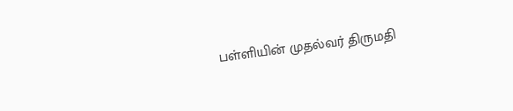பள்ளியின் முதல்வர் திருமதி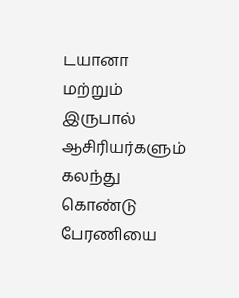டயானா மற்றும் இருபால் ஆசிரியர்களும் கலந்து கொண்டு பேரணியை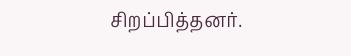சிறப்பித்தனர்.